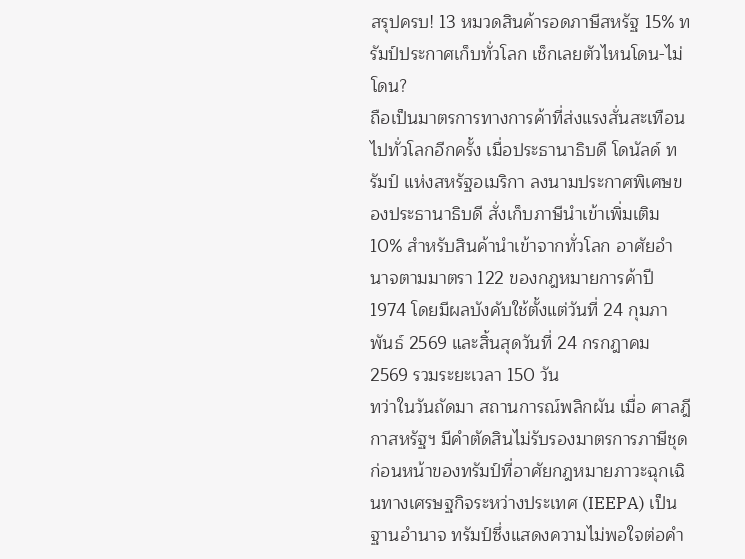สรุปครบ! 13 หมวดสินค้ารอดภาษีสหรัฐ 15% ทรัมป์ประกาศเก็บทั่วโลก เช็กเลยตัวไหนโดน-ไม่โดน?
ถือเป็นมาตรการทางการค้าที่ส่งแรงสั่นสะเทือนไปทั่วโลกอีกครั้ง เมื่อประธานาธิบดี โดนัลด์ ทรัมป์ แห่งสหรัฐอเมริกา ลงนามประกาศพิเศษของประธานาธิบดี สั่งเก็บภาษีนำเข้าเพิ่มเติม 10% สำหรับสินค้านำเข้าจากทั่วโลก อาศัยอำนาจตามมาตรา 122 ของกฎหมายการค้าปี 1974 โดยมีผลบังคับใช้ตั้งแต่วันที่ 24 กุมภาพันธ์ 2569 และสิ้นสุดวันที่ 24 กรกฎาคม 2569 รวมระยะเวลา 150 วัน
ทว่าในวันถัดมา สถานการณ์พลิกผัน เมื่อ ศาลฎีกาสหรัฐฯ มีคำตัดสินไม่รับรองมาตรการภาษีชุดก่อนหน้าของทรัมป์ที่อาศัยกฎหมายภาวะฉุกเฉินทางเศรษฐกิจระหว่างประเทศ (IEEPA) เป็นฐานอำนาจ ทรัมป์ซึ่งแสดงความไม่พอใจต่อคำ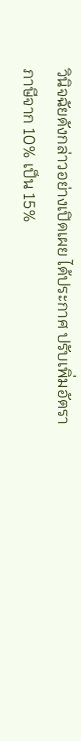วินิจฉัยดังกล่าวอย่างเปิดเผย ได้ประกาศ ปรับเพิ่มอัตราภาษีจาก 10% เป็น 15%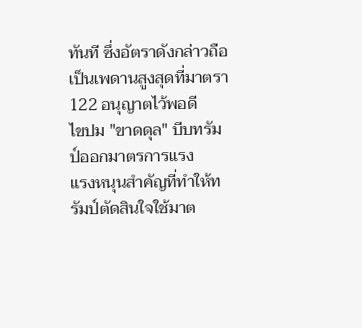ทันที ซึ่งอัตราดังกล่าวถือเป็นเพดานสูงสุดที่มาตรา 122 อนุญาตไว้พอดี
ไขปม "ขาดดุล" บีบทรัมป์ออกมาตรการแรง
แรงหนุนสำคัญที่ทำให้ทรัมป์ตัดสินใจใช้มาต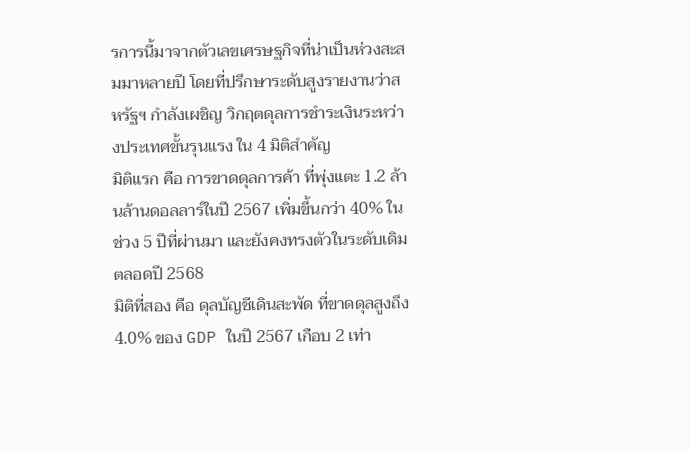รการนี้มาจากตัวเลขเศรษฐกิจที่น่าเป็นห่วงสะสมมาหลายปี โดยที่ปรึกษาระดับสูงรายงานว่าสหรัฐฯ กำลังเผชิญ วิกฤตดุลการชำระเงินระหว่างประเทศขั้นรุนแรง ใน 4 มิติสำคัญ
มิติแรก คือ การขาดดุลการค้า ที่พุ่งแตะ 1.2 ล้านล้านดอลลาร์ในปี 2567 เพิ่มขึ้นกว่า 40% ในช่วง 5 ปีที่ผ่านมา และยังคงทรงตัวในระดับเดิมตลอดปี 2568
มิติที่สอง คือ ดุลบัญชีเดินสะพัด ที่ขาดดุลสูงถึง 4.0% ของ GDP ในปี 2567 เกือบ 2 เท่า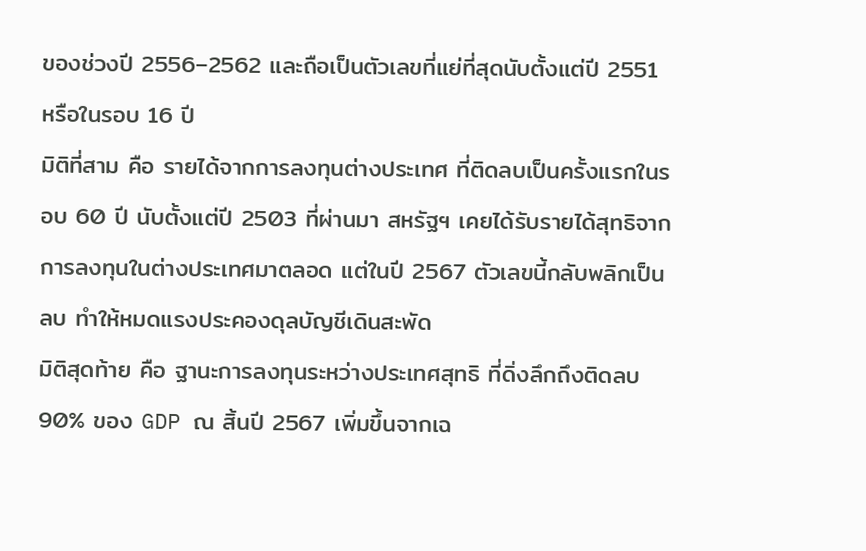ของช่วงปี 2556–2562 และถือเป็นตัวเลขที่แย่ที่สุดนับตั้งแต่ปี 2551 หรือในรอบ 16 ปี
มิติที่สาม คือ รายได้จากการลงทุนต่างประเทศ ที่ติดลบเป็นครั้งแรกในรอบ 60 ปี นับตั้งแต่ปี 2503 ที่ผ่านมา สหรัฐฯ เคยได้รับรายได้สุทธิจากการลงทุนในต่างประเทศมาตลอด แต่ในปี 2567 ตัวเลขนี้กลับพลิกเป็นลบ ทำให้หมดแรงประคองดุลบัญชีเดินสะพัด
มิติสุดท้าย คือ ฐานะการลงทุนระหว่างประเทศสุทธิ ที่ดิ่งลึกถึงติดลบ 90% ของ GDP ณ สิ้นปี 2567 เพิ่มขึ้นจากเฉ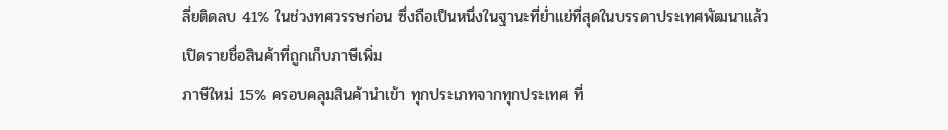ลี่ยติดลบ 41% ในช่วงทศวรรษก่อน ซึ่งถือเป็นหนึ่งในฐานะที่ย่ำแย่ที่สุดในบรรดาประเทศพัฒนาแล้ว
เปิดรายชื่อสินค้าที่ถูกเก็บภาษีเพิ่ม
ภาษีใหม่ 15% ครอบคลุมสินค้านำเข้า ทุกประเภทจากทุกประเทศ ที่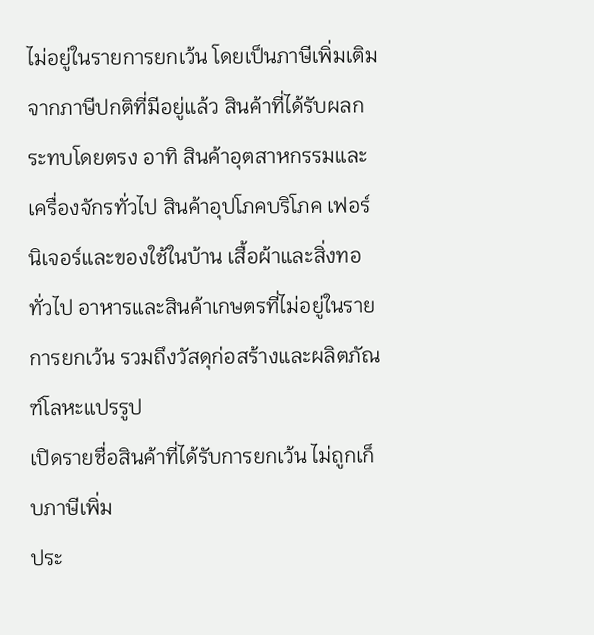ไม่อยู่ในรายการยกเว้น โดยเป็นภาษีเพิ่มเติม จากภาษีปกติที่มีอยู่แล้ว สินค้าที่ได้รับผลกระทบโดยตรง อาทิ สินค้าอุตสาหกรรมและเครื่องจักรทั่วไป สินค้าอุปโภคบริโภค เฟอร์นิเจอร์และของใช้ในบ้าน เสื้อผ้าและสิ่งทอทั่วไป อาหารและสินค้าเกษตรที่ไม่อยู่ในรายการยกเว้น รวมถึงวัสดุก่อสร้างและผลิตภัณฑ์โลหะแปรรูป
เปิดรายชื่อสินค้าที่ได้รับการยกเว้น ไม่ถูกเก็บภาษีเพิ่ม
ประ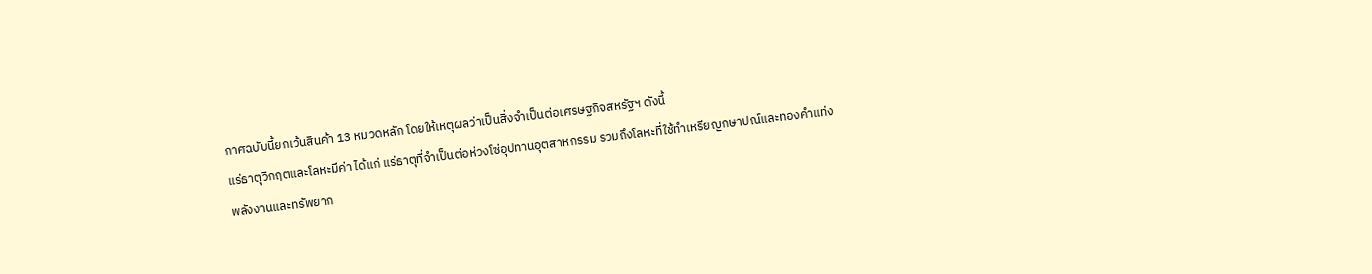กาศฉบับนี้ยกเว้นสินค้า 13 หมวดหลัก โดยให้เหตุผลว่าเป็นสิ่งจำเป็นต่อเศรษฐกิจสหรัฐฯ ดังนี้
แร่ธาตุวิกฤตและโลหะมีค่า ได้แก่ แร่ธาตุที่จำเป็นต่อห่วงโซ่อุปทานอุตสาหกรรม รวมถึงโลหะที่ใช้ทำเหรียญกษาปณ์และทองคำแท่ง
พลังงานและทรัพยาก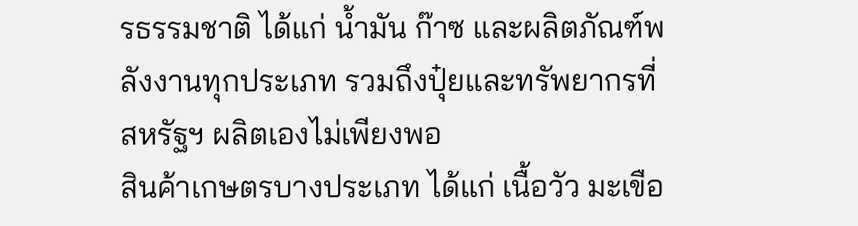รธรรมชาติ ได้แก่ น้ำมัน ก๊าซ และผลิตภัณฑ์พลังงานทุกประเภท รวมถึงปุ๋ยและทรัพยากรที่สหรัฐฯ ผลิตเองไม่เพียงพอ
สินค้าเกษตรบางประเภท ได้แก่ เนื้อวัว มะเขือ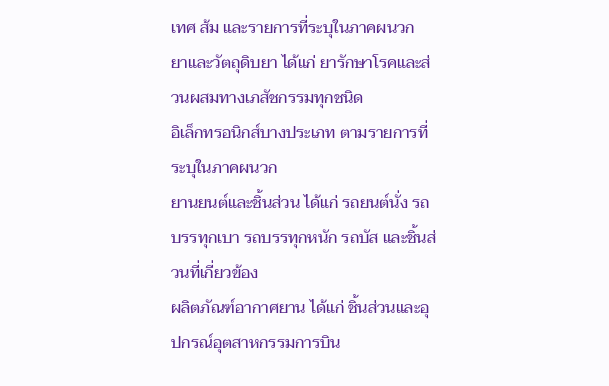เทศ ส้ม และรายการที่ระบุในภาคผนวก
ยาและวัตถุดิบยา ได้แก่ ยารักษาโรคและส่วนผสมทางเภสัชกรรมทุกชนิด
อิเล็กทรอนิกส์บางประเภท ตามรายการที่ระบุในภาคผนวก
ยานยนต์และชิ้นส่วน ได้แก่ รถยนต์นั่ง รถบรรทุกเบา รถบรรทุกหนัก รถบัส และชิ้นส่วนที่เกี่ยวข้อง
ผลิตภัณฑ์อากาศยาน ได้แก่ ชิ้นส่วนและอุปกรณ์อุตสาหกรรมการบิน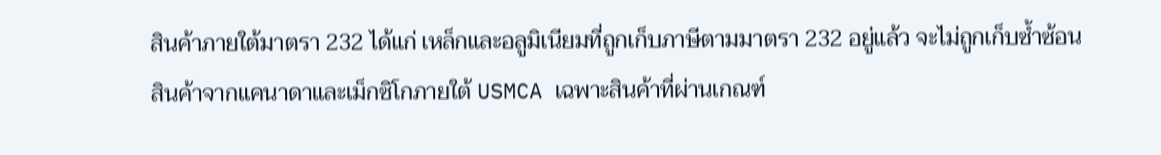สินค้าภายใต้มาตรา 232 ได้แก่ เหล็กและอลูมิเนียมที่ถูกเก็บภาษีตามมาตรา 232 อยู่แล้ว จะไม่ถูกเก็บซ้ำซ้อน
สินค้าจากแคนาดาและเม็กซิโกภายใต้ USMCA เฉพาะสินค้าที่ผ่านเกณฑ์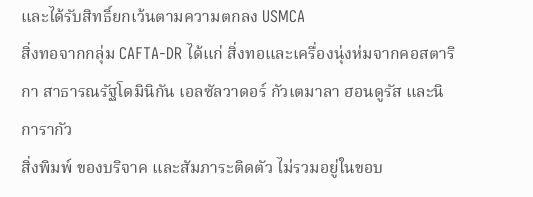และได้รับสิทธิ์ยกเว้นตามความตกลง USMCA
สิ่งทอจากกลุ่ม CAFTA-DR ได้แก่ สิ่งทอและเครื่องนุ่งห่มจากคอสตาริกา สาธารณรัฐโดมินิกัน เอลซัลวาดอร์ กัวเตมาลา ฮอนดูรัส และนิการากัว
สิ่งพิมพ์ ของบริจาค และสัมภาระติดตัว ไม่รวมอยู่ในขอบ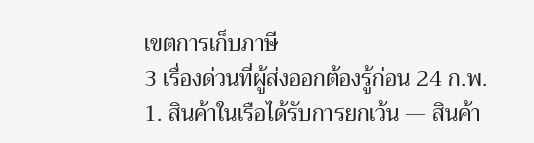เขตการเก็บภาษี
3 เรื่องด่วนที่ผู้ส่งออกต้องรู้ก่อน 24 ก.พ.
1. สินค้าในเรือได้รับการยกเว้น — สินค้า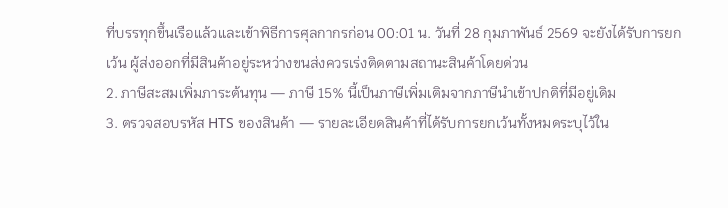ที่บรรทุกขึ้นเรือแล้วและเข้าพิธีการศุลกากรก่อน 00:01 น. วันที่ 28 กุมภาพันธ์ 2569 จะยังได้รับการยกเว้น ผู้ส่งออกที่มีสินค้าอยู่ระหว่างขนส่งควรเร่งติดตามสถานะสินค้าโดยด่วน
2. ภาษีสะสมเพิ่มภาระต้นทุน — ภาษี 15% นี้เป็นภาษีเพิ่มเติมจากภาษีนำเข้าปกติที่มีอยู่เดิม
3. ตรวจสอบรหัส HTS ของสินค้า — รายละเอียดสินค้าที่ได้รับการยกเว้นทั้งหมดระบุไว้ใน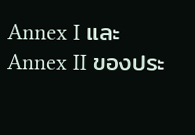Annex I และ Annex II ของประ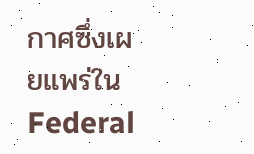กาศซึ่งเผยแพร่ใน Federal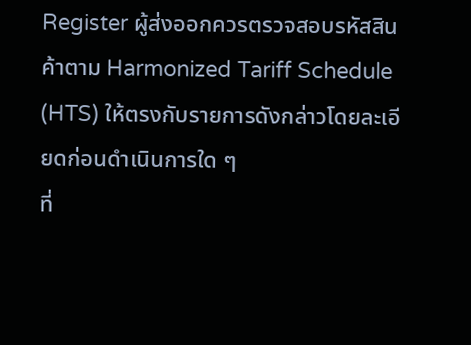Register ผู้ส่งออกควรตรวจสอบรหัสสินค้าตาม Harmonized Tariff Schedule (HTS) ให้ตรงกับรายการดังกล่าวโดยละเอียดก่อนดำเนินการใด ๆ
ที่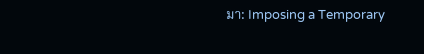มา: Imposing a Temporary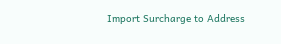Import Surcharge to Address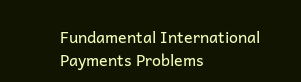Fundamental International Payments Problems